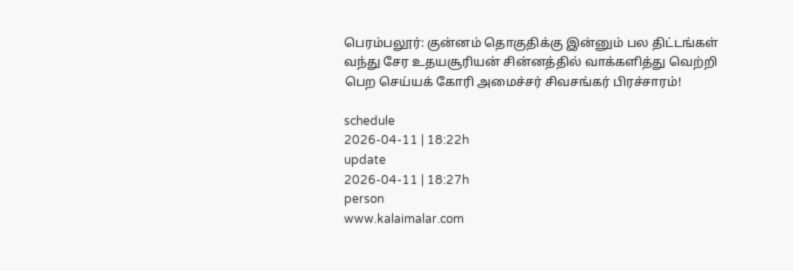பெரம்பலூர்: குன்னம் தொகுதிக்கு இன்னும் பல திட்டங்கள் வந்து சேர உதயசூரியன் சின்னத்தில் வாக்களித்து வெற்றி பெற செய்யக் கோரி அமைச்சர் சிவசங்கர் பிரச்சாரம்!

schedule
2026-04-11 | 18:22h
update
2026-04-11 | 18:27h
person
www.kalaimalar.com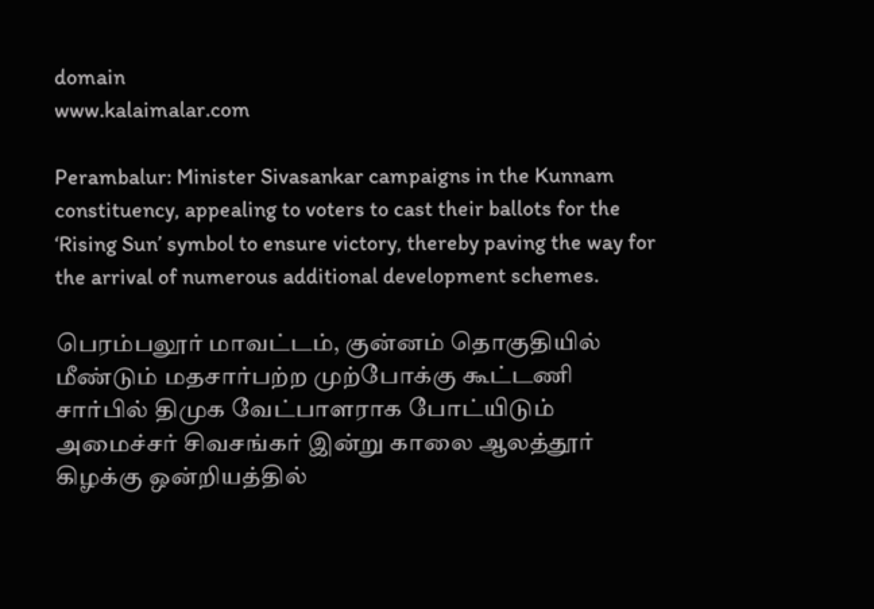domain
www.kalaimalar.com

Perambalur: Minister Sivasankar campaigns in the Kunnam constituency, appealing to voters to cast their ballots for the ‘Rising Sun’ symbol to ensure victory, thereby paving the way for the arrival of numerous additional development schemes.

பெரம்பலூர் மாவட்டம், குன்னம் தொகுதியில் மீண்டும் மதசார்பற்ற முற்போக்கு கூட்டணி சார்பில் திமுக வேட்பாளராக போட்யிடும் அமைச்சர் சிவசங்கர் இன்று காலை ஆலத்தூர் கிழக்கு ஒன்றியத்தில்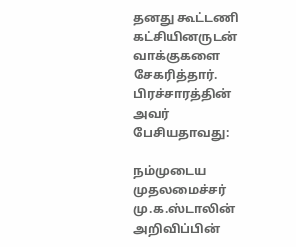தனது கூட்டணி கட்சியினருடன் வாக்குகளை சேகரித்தார். பிரச்சாரத்தின் அவர் பேசியதாவது:

நம்முடைய முதலமைச்சர் மு.க.ஸ்டாலின் அறிவிப்பின்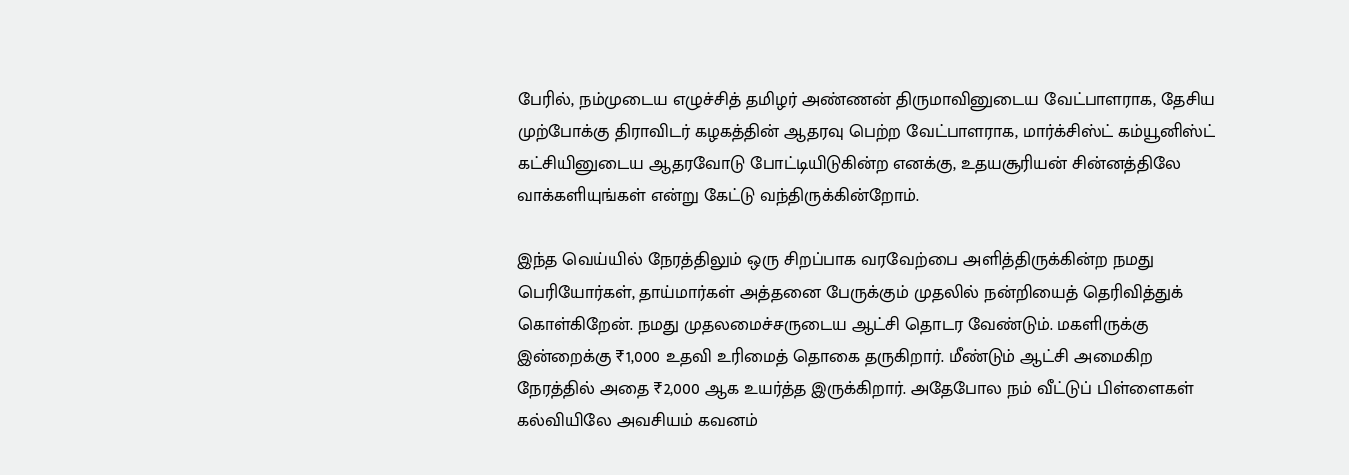பேரில், நம்முடைய எழுச்சித் தமிழர் அண்ணன் திருமாவினுடைய வேட்பாளராக, தேசிய முற்போக்கு திராவிடர் கழகத்தின் ஆதரவு பெற்ற வேட்பாளராக, மார்க்சிஸ்ட் கம்யூனிஸ்ட் கட்சியினுடைய ஆதரவோடு போட்டியிடுகின்ற எனக்கு, உதயசூரியன் சின்னத்திலே வாக்களியுங்கள் என்று கேட்டு வந்திருக்கின்றோம்.

இந்த வெய்யில் நேரத்திலும் ஒரு சிறப்பாக வரவேற்பை அளித்திருக்கின்ற நமது பெரியோர்கள், தாய்மார்கள் அத்தனை பேருக்கும் முதலில் நன்றியைத் தெரிவித்துக் கொள்கிறேன். நமது முதலமைச்சருடைய ஆட்சி தொடர வேண்டும். மகளிருக்கு இன்றைக்கு ₹1,000 உதவி உரிமைத் தொகை தருகிறார். மீண்டும் ஆட்சி அமைகிற நேரத்தில் அதை ₹2,000 ஆக உயர்த்த இருக்கிறார். அதேபோல நம் வீட்டுப் பிள்ளைகள் கல்வியிலே அவசியம் கவனம்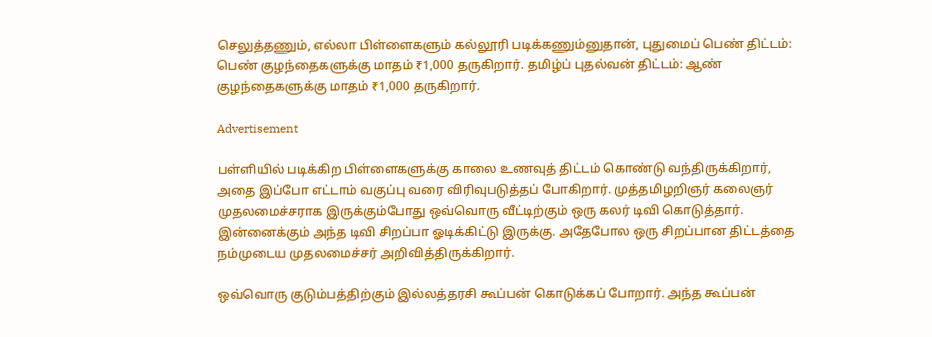செலுத்தணும், எல்லா பிள்ளைகளும் கல்லூரி படிக்கணும்னுதான், புதுமைப் பெண் திட்டம்: பெண் குழந்தைகளுக்கு மாதம் ₹1,000 தருகிறார். தமிழ்ப் புதல்வன் திட்டம்: ஆண் குழந்தைகளுக்கு மாதம் ₹1,000 தருகிறார்.

Advertisement

பள்ளியில் படிக்கிற பிள்ளைகளுக்கு காலை உணவுத் திட்டம் கொண்டு வந்திருக்கிறார், அதை இப்போ எட்டாம் வகுப்பு வரை விரிவுபடுத்தப் போகிறார். முத்தமிழறிஞர் கலைஞர் முதலமைச்சராக இருக்கும்போது ஒவ்வொரு வீட்டிற்கும் ஒரு கலர் டிவி கொடுத்தார். இன்னைக்கும் அந்த டிவி சிறப்பா ஓடிக்கிட்டு இருக்கு. அதேபோல ஒரு சிறப்பான திட்டத்தை நம்முடைய முதலமைச்சர் அறிவித்திருக்கிறார்.

ஒவ்வொரு குடும்பத்திற்கும் இல்லத்தரசி கூப்பன் கொடுக்கப் போறார். அந்த கூப்பன்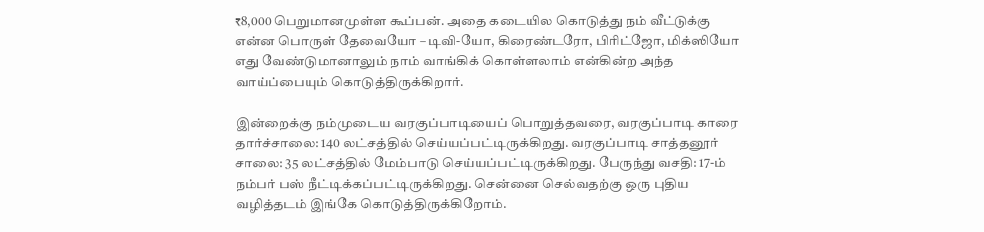₹8,000 பெறுமானமுள்ள கூப்பன். அதை கடையில கொடுத்து நம் வீட்டுக்கு என்ன பொருள் தேவையோ – டிவி-யோ, கிரைண்டரோ, பிரிட்ஜோ, மிக்ஸியோ எது வேண்டுமானாலும் நாம் வாங்கிக் கொள்ளலாம் என்கின்ற அந்த வாய்ப்பையும் கொடுத்திருக்கிறார்.

இன்றைக்கு நம்முடைய வரகுப்பாடியைப் பொறுத்தவரை, வரகுப்பாடி காரை தார்ச்சாலை: 140 லட்சத்தில் செய்யப்பட்டிருக்கிறது. வரகுப்பாடி சாத்தனூர் சாலை: 35 லட்சத்தில் மேம்பாடு செய்யப்பட்டிருக்கிறது. பேருந்து வசதி: 17-ம் நம்பர் பஸ் நீட்டிக்கப்பட்டிருக்கிறது. சென்னை செல்வதற்கு ஒரு புதிய வழித்தடம் இங்கே கொடுத்திருக்கிறோம்.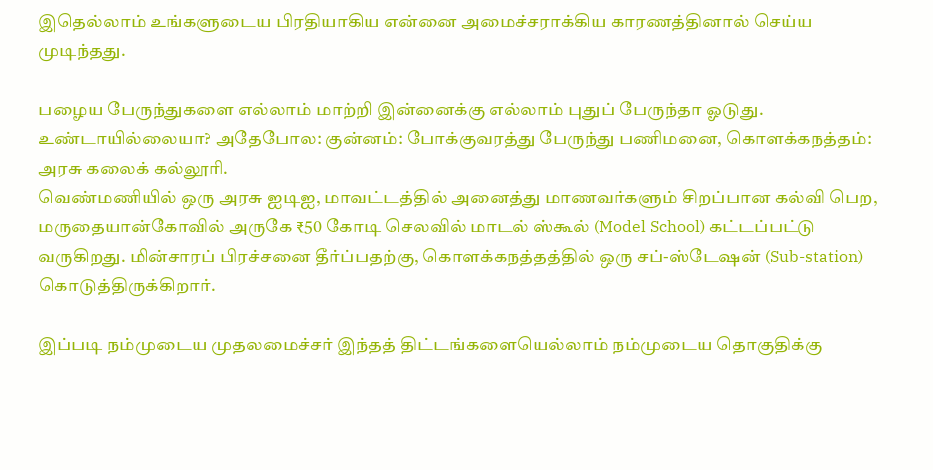இதெல்லாம் உங்களுடைய பிரதியாகிய என்னை அமைச்சராக்கிய காரணத்தினால் செய்ய முடிந்தது.

பழைய பேருந்துகளை எல்லாம் மாற்றி இன்னைக்கு எல்லாம் புதுப் பேருந்தா ஓடுது. உண்டாயில்லையா? அதேபோல: குன்னம்: போக்குவரத்து பேருந்து பணிமனை, கொளக்கநத்தம்: அரசு கலைக் கல்லூரி.
வெண்மணியில் ஒரு அரசு ஐடிஐ, மாவட்டத்தில் அனைத்து மாணவர்களும் சிறப்பான கல்வி பெற, மருதையான்கோவில் அருகே ₹50 கோடி செலவில் மாடல் ஸ்கூல் (Model School) கட்டப்பட்டு வருகிறது. மின்சாரப் பிரச்சனை தீர்ப்பதற்கு, கொளக்கநத்தத்தில் ஒரு சப்-ஸ்டேஷன் (Sub-station) கொடுத்திருக்கிறார்.

இப்படி நம்முடைய முதலமைச்சர் இந்தத் திட்டங்களையெல்லாம் நம்முடைய தொகுதிக்கு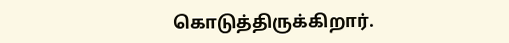கொடுத்திருக்கிறார்.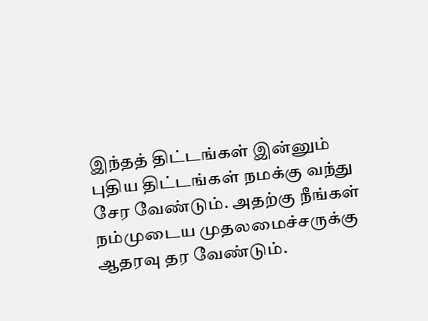இந்தத் திட்டங்கள் இன்னும் புதிய திட்டங்கள் நமக்கு வந்து சேர வேண்டும். அதற்கு நீங்கள் நம்முடைய முதலமைச்சருக்கு ஆதரவு தர வேண்டும்.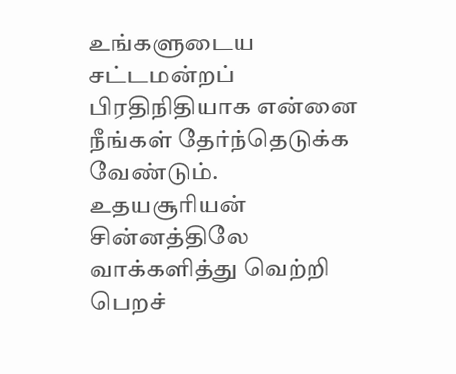உங்களுடைய சட்டமன்றப் பிரதிநிதியாக என்னை நீங்கள் தேர்ந்தெடுக்க வேண்டும். உதயசூரியன் சின்னத்திலே வாக்களித்து வெற்றி பெறச்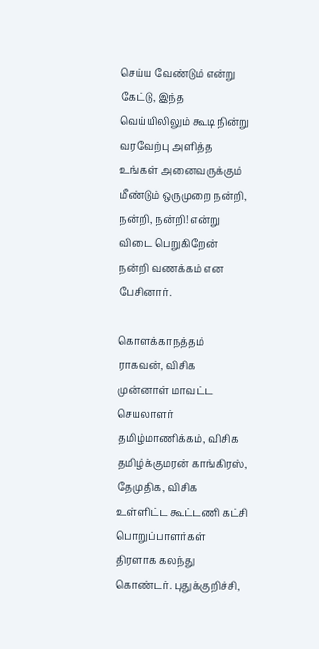செய்ய வேண்டும் என்று கேட்டு, இந்த வெய்யிலிலும் கூடி நின்று வரவேற்பு அளித்த உங்கள் அனைவருக்கும் மீண்டும் ஒருமுறை நன்றி, நன்றி, நன்றி! என்று விடை பெறுகிறேன் நன்றி வணக்கம் என பேசினார்.

கொளக்காநத்தம் ராகவன், விசிக முன்னாள் மாவட்ட செயலாளர் தமிழ்மாணிக்கம், விசிக தமிழ்க்குமரன் காங்கிரஸ், தேமுதிக, விசிக உள்ளிட்ட கூட்டணி கட்சி பொறுப்பாளர்கள் திரளாக கலந்து கொண்டர். புதுக்குறிச்சி,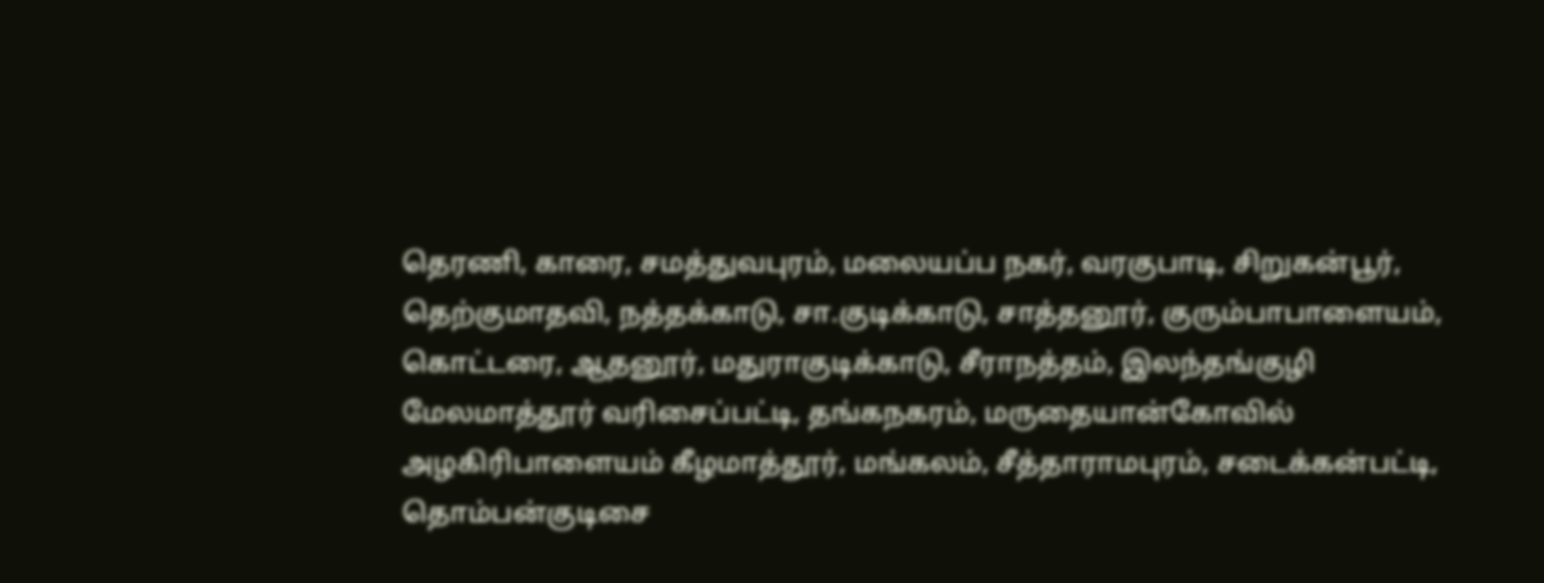தெரணி, காரை, சமத்துவபுரம், மலையப்ப நகர், வரகுபாடி, சிறுகன்பூர், தெற்குமாதவி, நத்தக்காடு, சா.குடிக்காடு, சாத்தனூர், குரும்பாபாளையம், கொட்டரை, ஆதனூர், மதுராகுடிக்காடு, சீராநத்தம், இலந்தங்குழி மேலமாத்தூர் வரிசைப்பட்டி, தங்கநகரம், மருதையான்கோவில் அழகிரிபாளையம் கீழமாத்தூர், மங்கலம், சீத்தாராமபுரம், சடைக்கன்பட்டி, தொம்பன்குடிசை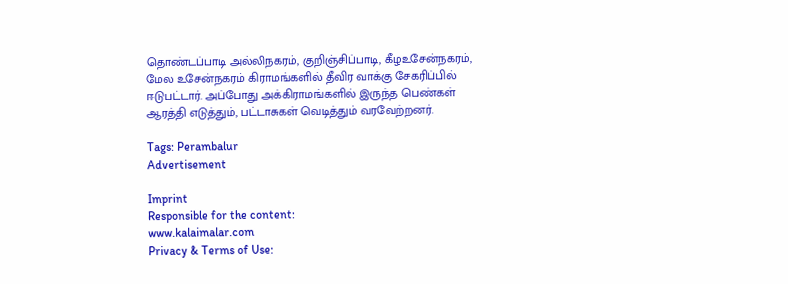தொண்டப்பாடி அல்லிநகரம், குறிஞ்சிப்பாடி, கீழஉசேன்நகரம், மேல உசேன்நகரம் கிராமங்களில் தீவிர வாக்கு சேகரிப்பில் ஈடுபட்டார். அப்போது அக்கிராமங்களில் இருந்த பெண்கள் ஆரத்தி எடுத்தும், பட்டாசுகள் வெடித்தும் வரவேற்றனர்.

Tags: Perambalur
Advertisement

Imprint
Responsible for the content:
www.kalaimalar.com
Privacy & Terms of Use: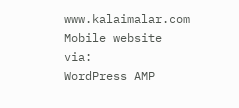www.kalaimalar.com
Mobile website via:
WordPress AMP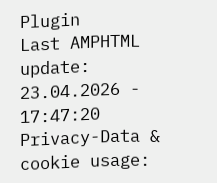Plugin
Last AMPHTML update:
23.04.2026 - 17:47:20
Privacy-Data & cookie usage: